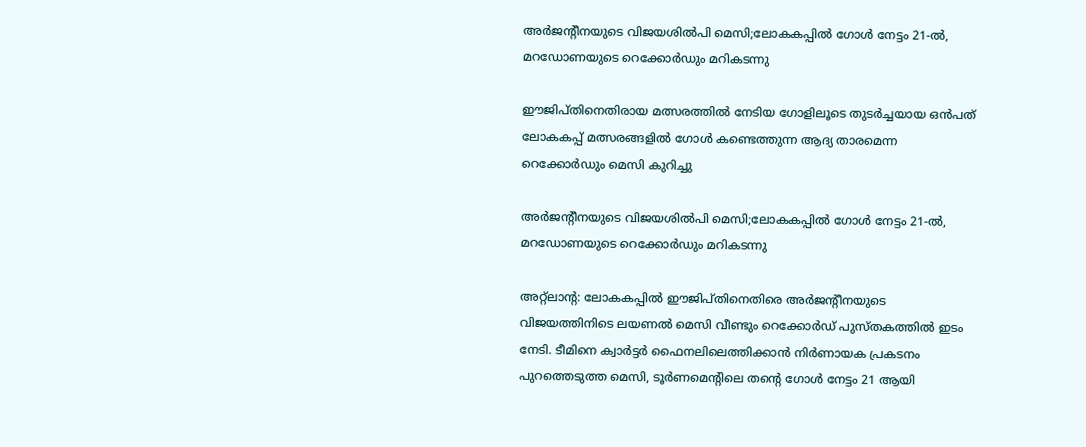അർജന്റീനയുടെ വിജയശിൽപി മെസി;ലോകകപ്പിൽ ഗോൾ നേട്ടം 21-ൽ, മറഡോണയുടെ റെക്കോർഡും മറികടന്നു

ഈജിപ്തിനെതിരായ മത്സരത്തിൽ നേടിയ ഗോളിലൂടെ തുടർച്ചയായ ഒൻപത് ലോകകപ്പ് മത്സരങ്ങളിൽ ഗോൾ കണ്ടെത്തുന്ന ആദ്യ താരമെന്ന റെക്കോർഡും മെസി കുറിച്ചു

അർജന്റീനയുടെ വിജയശിൽപി മെസി;ലോകകപ്പിൽ ഗോൾ നേട്ടം 21-ൽ, മറഡോണയുടെ റെക്കോർഡും മറികടന്നു

അറ്റ്‌ലാന്റ: ലോകകപ്പിൽ ഈജിപ്തിനെതിരെ അർജന്റീനയുടെ വിജയത്തിനിടെ ലയണൽ മെസി വീണ്ടും റെക്കോർഡ് പുസ്തകത്തിൽ ഇടം നേടി. ടീമിനെ ക്വാർട്ടർ ഫൈനലിലെത്തിക്കാൻ നിർണായക പ്രകടനം പുറത്തെടുത്ത മെസി, ടൂർണമെന്റിലെ തന്റെ ഗോൾ നേട്ടം 21 ആയി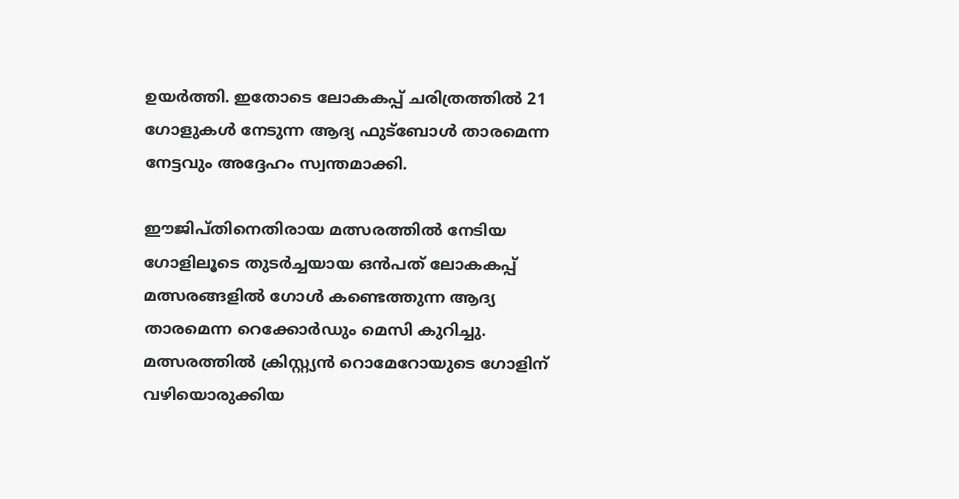ഉയർത്തി. ഇതോടെ ലോകകപ്പ് ചരിത്രത്തിൽ 21 ഗോളുകൾ നേടുന്ന ആദ്യ ഫുട്ബോൾ താരമെന്ന നേട്ടവും അദ്ദേഹം സ്വന്തമാക്കി.

ഈജിപ്തിനെതിരായ മത്സരത്തിൽ നേടിയ ഗോളിലൂടെ തുടർച്ചയായ ഒൻപത് ലോകകപ്പ് മത്സരങ്ങളിൽ ഗോൾ കണ്ടെത്തുന്ന ആദ്യ താരമെന്ന റെക്കോർഡും മെസി കുറിച്ചു. മത്സരത്തിൽ ക്രിസ്റ്റ്യൻ റൊമേറോയുടെ ഗോളിന് വഴിയൊരുക്കിയ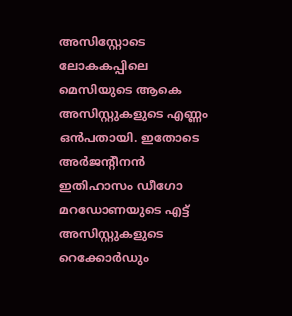അസിസ്റ്റോടെ ലോകകപ്പിലെ മെസിയുടെ ആകെ അസിസ്റ്റുകളുടെ എണ്ണം ഒൻപതായി. ഇതോടെ അർജന്റീനൻ ഇതിഹാസം ഡീഗോ മറഡോണയുടെ എട്ട് അസിസ്റ്റുകളുടെ റെക്കോർഡും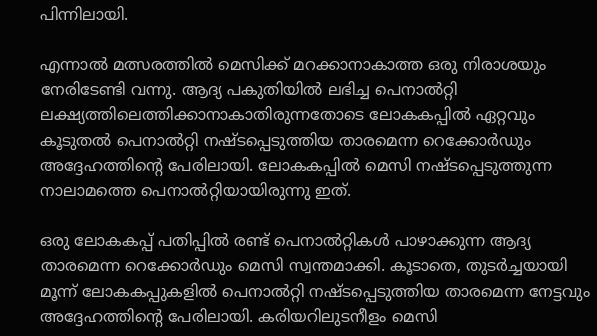പിന്നിലായി.

എന്നാൽ മത്സരത്തിൽ മെസിക്ക് മറക്കാനാകാത്ത ഒരു നിരാശയും നേരിടേണ്ടി വന്നു. ആദ്യ പകുതിയിൽ ലഭിച്ച പെനാൽറ്റി ലക്ഷ്യത്തിലെത്തിക്കാനാകാതിരുന്നതോടെ ലോകകപ്പിൽ ഏറ്റവും കൂടുതൽ പെനാൽറ്റി നഷ്ടപ്പെടുത്തിയ താരമെന്ന റെക്കോർഡും അദ്ദേഹത്തിന്റെ പേരിലായി. ലോകകപ്പിൽ മെസി നഷ്ടപ്പെടുത്തുന്ന നാലാമത്തെ പെനാൽറ്റിയായിരുന്നു ഇത്.

ഒരു ലോകകപ്പ് പതിപ്പിൽ രണ്ട് പെനാൽറ്റികൾ പാഴാക്കുന്ന ആദ്യ താരമെന്ന റെക്കോർഡും മെസി സ്വന്തമാക്കി. കൂടാതെ, തുടർച്ചയായി മൂന്ന് ലോകകപ്പുകളിൽ പെനാൽറ്റി നഷ്ടപ്പെടുത്തിയ താരമെന്ന നേട്ടവും അദ്ദേഹത്തിന്റെ പേരിലായി. കരിയറിലുടനീളം മെസി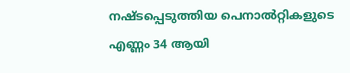നഷ്ടപ്പെടുത്തിയ പെനാൽറ്റികളുടെ എണ്ണം 34 ആയി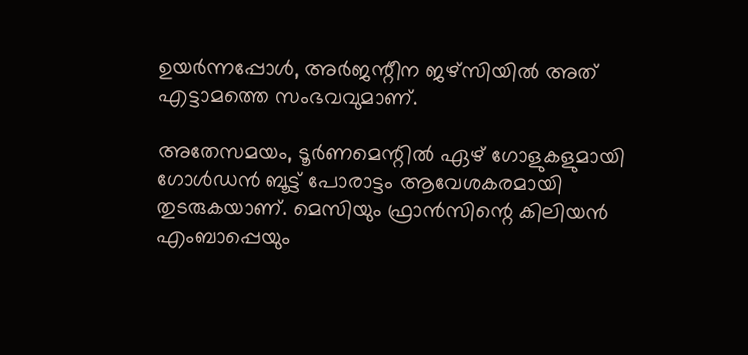ഉയർന്നപ്പോൾ, അർജന്റീന ജഴ്‌സിയിൽ അത് എട്ടാമത്തെ സംഭവവുമാണ്.

അതേസമയം, ടൂർണമെന്റിൽ ഏഴ് ഗോളുകളുമായി ഗോൾഡൻ ബൂട്ട് പോരാട്ടം ആവേശകരമായി തുടരുകയാണ്. മെസിയും ഫ്രാൻസിന്റെ കിലിയൻ എംബാപ്പെയും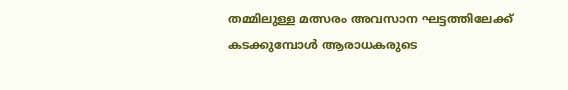തമ്മിലുള്ള മത്സരം അവസാന ഘട്ടത്തിലേക്ക് കടക്കുമ്പോൾ ആരാധകരുടെ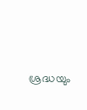ശ്രദ്ധയും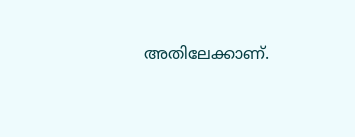അതിലേക്കാണ്.